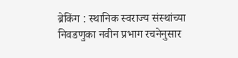ब्रेकिंग : स्थानिक स्वराज्य संस्थांच्या निवडणुका नवीन प्रभाग रचनेनुसार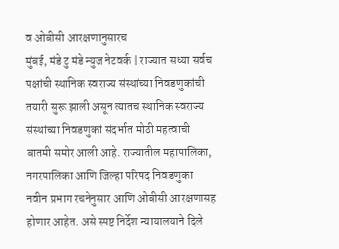व ओबीसी आरक्षणानुसारच
मुंबई, मंडे टु मंडे न्युज नेटवर्क | राज्यात सध्या सर्वच पक्षांची स्थानिक स्वराज्य संस्थांच्या निवडणुकांची तयारी सुरू झाली असून त्यातच स्थानिक स्वराज्य संस्थांच्या निवडणुकां संदर्भात मोठी महत्वाची बातमी समोर आली आहे. राज्यातील महापालिका, नगरपालिका आणि जिल्हा परिषद निवडणुका नवीन प्रभाग रचनेनुसार आणि ओबीसी आरक्षणासह होणार आहेत. असे स्पष्ट निर्देश न्यायालयाने दिले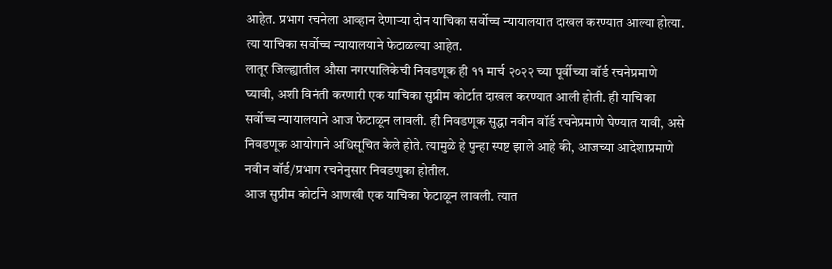आहेत. प्रभाग रचनेला आव्हान देणाऱ्या दोन याचिका सर्वोच्च न्यायालयात दाखल करण्यात आल्या होत्या. त्या याचिका सर्वोच्च न्यायालयाने फेटाळल्या आहेत.
लातूर जिल्ह्यातील औसा नगरपालिकेची निवडणूक ही ११ मार्च २०२२ च्या पूर्वीच्या वॉर्ड रचनेप्रमाणे घ्यावी, अशी विनंती करणारी एक याचिका सुप्रीम कोर्टात दाखल करण्यात आली होती. ही याचिका सर्वोच्च न्यायालयाने आज फेटाळून लावली. ही निवडणूक सुद्धा नवीन वॉर्ड रचनेप्रमाणे घेण्यात यावी, असे निवडणूक आयोगाने अधिसूचित केले होते. त्यामुळे हे पुन्हा स्पष्ट झाले आहे की, आजच्या आदेशाप्रमाणे नवीन वॉर्ड/प्रभाग रचनेनुसार निवडणुका होतील.
आज सुप्रीम कोर्टाने आणखी एक याचिका फेटाळून लावली. त्यात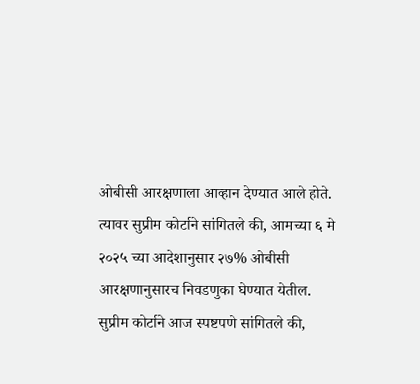ओबीसी आरक्षणाला आव्हान देण्यात आले होते. त्यावर सुप्रीम कोर्टाने सांगितले की, आमच्या ६ मे २०२५ च्या आदेशानुसार २७% ओबीसी आरक्षणानुसारच निवडणुका घेण्यात येतील. सुप्रीम कोर्टाने आज स्पष्टपणे सांगितले की,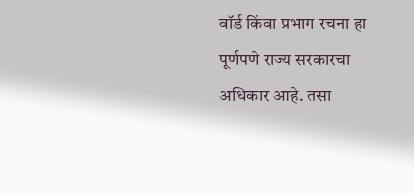वॉर्ड किंवा प्रभाग रचना हा पूर्णपणे राज्य सरकारचा अधिकार आहे. तसा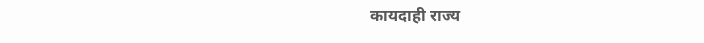कायदाही राज्य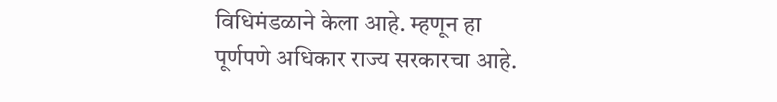विधिमंडळाने केला आहे. म्हणून हा पूर्णपणे अधिकार राज्य सरकारचा आहे.